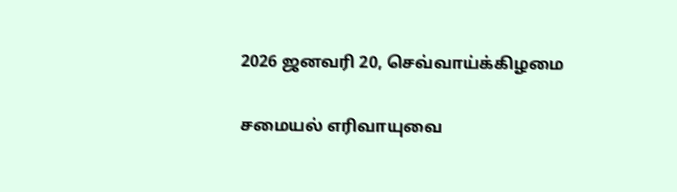2026 ஜனவரி 20, செவ்வாய்க்கிழமை

சமையல் எரிவாயுவை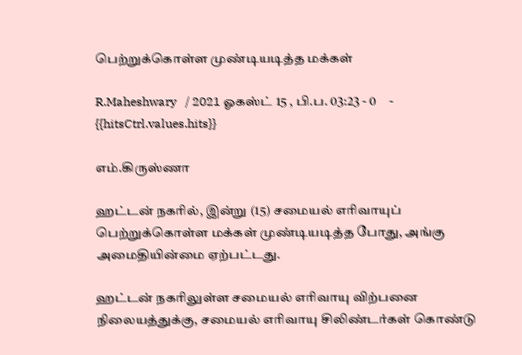பெற்றுக்கொள்ள முண்டியடித்த மக்கள்

R.Maheshwary   / 2021 ஓகஸ்ட் 15 , பி.ப. 03:23 - 0     - {{hitsCtrl.values.hits}}

எம்.கிருஸ்ணா

ஹட்டன் நகரில், இன்று (15) சமையல் எரிவாயுப் பெற்றுக்கொள்ள மக்கள் முண்டியடித்த போது, அங்கு அமைதியின்மை ஏற்பட்டது.

ஹட்டன் நகரிலுள்ள சமையல் எரிவாயு விற்பனை நிலையத்துக்கு, சமையல் எரிவாயு சிலிண்டர்கள் கொண்டு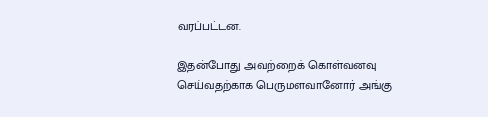வரப்பட்டன.

இதன்போது அவற்றைக் கொள்வனவு செய்வதற்காக பெருமளவானோர் அங்கு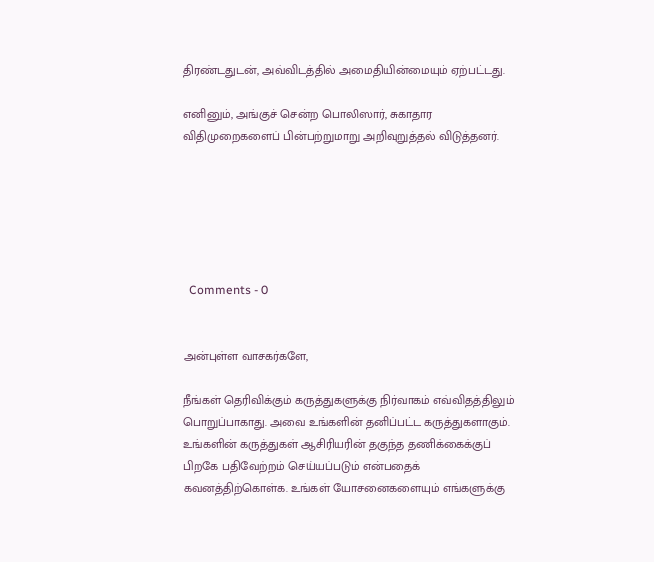திரண்டதுடன், அவ்விடத்தில் அமைதியின்மையும் ஏற்பட்டது.

எனினும், அங்குச் சென்ற பொலிஸார், சுகாதார விதிமுறைகளைப் பின்பற்றுமாறு அறிவுறுத்தல் விடுத்தனர்.






  Comments - 0


அன்புள்ள வாசகர்களே,

நீங்கள் தெரிவிக்கும் கருத்துகளுக்கு நிர்வாகம் எவ்விதத்திலும் பொறுப்பாகாது. அவை உங்களின் தனிப்பட்ட கருத்துகளாகும். உங்களின் கருத்துகள் ஆசிரியரின் தகுந்த தணிக்கைக்குப் பிறகே பதிவேற்றம் செய்யப்படும் என்பதைக் கவனத்திற்கொள்க. உங்கள் யோசனைகளையும் எங்களுக்கு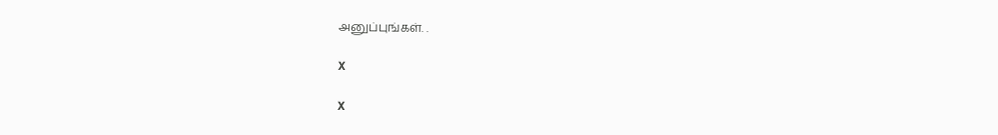அனுப்புங்கள். .

X

X